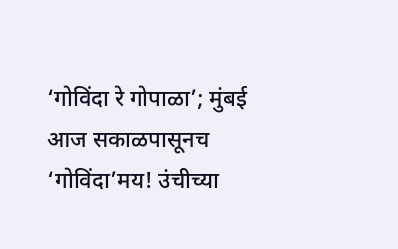‘गोविंदा रे गोपाळा’; मुंबई आज सकाळपासूनच ‘गोविंदा’मय! उंचीच्या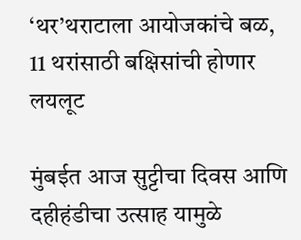‘थर’थराटाला आयोजकांचे बळ, 11 थरांसाठी बक्षिसांची होणार लयलूट

मुंबईत आज सुट्टीचा दिवस आणि दहीहंडीचा उत्साह यामुळे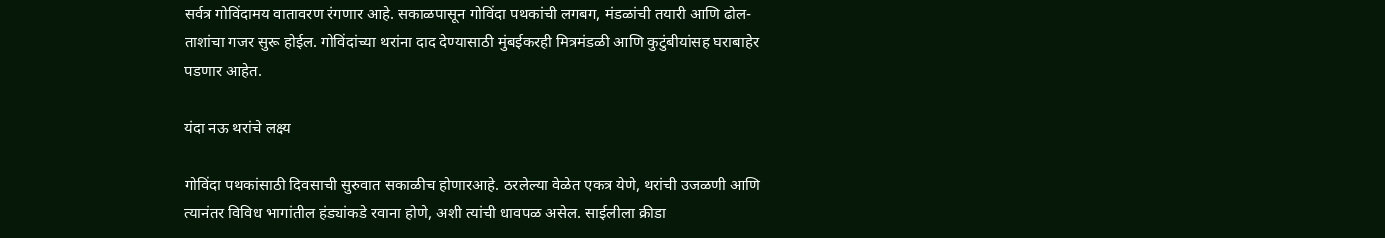सर्वत्र गोविंदामय वातावरण रंगणार आहे. सकाळपासून गोविंदा पथकांची लगबग, मंडळांची तयारी आणि ढोल-ताशांचा गजर सुरू होईल. गोविंदांच्या थरांना दाद देण्यासाठी मुंबईकरही मित्रमंडळी आणि कुटुंबीयांसह घराबाहेर पडणार आहेत.

यंदा नऊ थरांचे लक्ष्य

गोविंदा पथकांसाठी दिवसाची सुरुवात सकाळीच होणारआहे. ठरलेल्या वेळेत एकत्र येणे, थरांची उजळणी आणि त्यानंतर विविध भागांतील हंड्यांकडे रवाना होणे, अशी त्यांची धावपळ असेल. साईलीला क्रीडा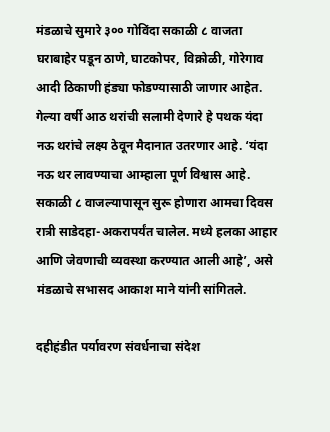मंडळाचे सुमारे ३०० गोविंदा सकाळी ८ वाजता घराबाहेर पडून ठाणे, घाटकोपर, विक्रोळी, गोरेगाव आदी ठिकाणी हंड्या फोडण्यासाठी जाणार आहेत. गेल्या वर्षी आठ थरांची सलामी देणारे हे पथक यंदा नऊ थरांचे लक्ष्य ठेवून मैदानात उतरणार आहे. ‘यंदा नऊ थर लावण्याचा आम्हाला पूर्ण विश्वास आहे. सकाळी ८ वाजल्यापासून सुरू होणारा आमचा दिवस रात्री साडेदहा-अकरापर्यंत चालेल. मध्ये हलका आहार आणि जेवणाची व्यवस्था करण्यात आली आहे’, असे मंडळाचे सभासद आकाश माने यांनी सांगितले.

दहीहंडीत पर्यावरण संवर्धनाचा संदेश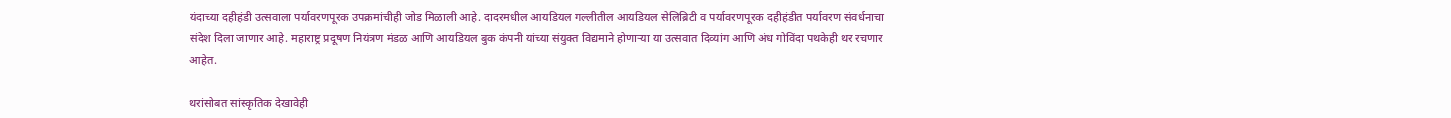यंदाच्या दहीहंडी उत्सवाला पर्यावरणपूरक उपक्रमांचीही जोड मिळाली आहे. दादरमधील आयडियल गल्लीतील आयडियल सेलिब्रिटी व पर्यावरणपूरक दहीहंडीत पर्यावरण संवर्धनाचा संदेश दिला जाणार आहे. महाराष्ट्र प्रदूषण नियंत्रण मंडळ आणि आयडियल बुक कंपनी यांच्या संयुक्त विद्यमाने होणाऱ्या या उत्सवात दिव्यांग आणि अंध गोविंदा पथकेही थर रचणार आहेत.

थरांसोबत सांस्कृतिक देखावेही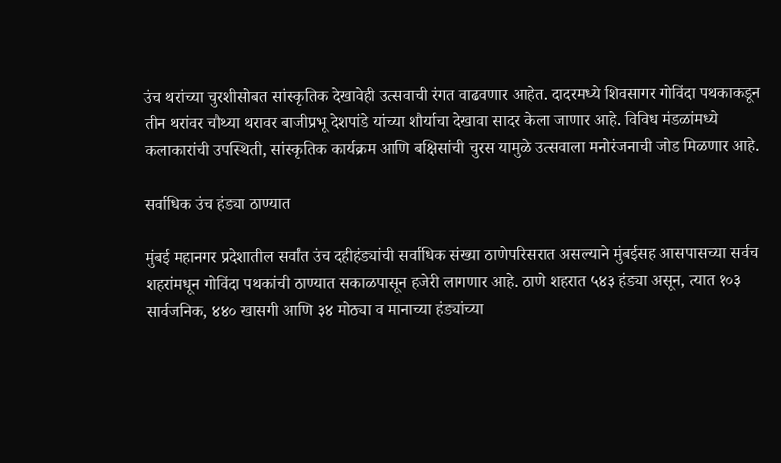उंच थरांच्या चुरशीसोबत सांस्कृतिक देखावेही उत्सवाची रंगत वाढवणार आहेत. दादरमध्ये शिवसागर गोविंदा पथकाकडून तीन थरांवर चौथ्या थरावर बाजीप्रभू देशपांडे यांच्या शौर्याचा देखावा सादर केला जाणार आहे. विविध मंडळांमध्ये कलाकारांची उपस्थिती, सांस्कृतिक कार्यक्रम आणि बक्षिसांची चुरस यामुळे उत्सवाला मनोरंजनाची जोड मिळणार आहे.

सर्वाधिक उंच हंड्या ठाण्यात

मुंबई महानगर प्रदेशातील सर्वांत उंच दहीहंड्यांची सर्वाधिक संख्या ठाणेपरिसरात असल्याने मुंबईसह आसपासच्या सर्वच शहरांमधून गोविंदा पथकांची ठाण्यात सकाळपासून हजेरी लागणार आहे. ठाणे शहरात ५४३ हंड्या असून, त्यात १०३ सार्वजनिक, ४४० खासगी आणि ३४ मोठ्या व मानाच्या हंड्यांच्या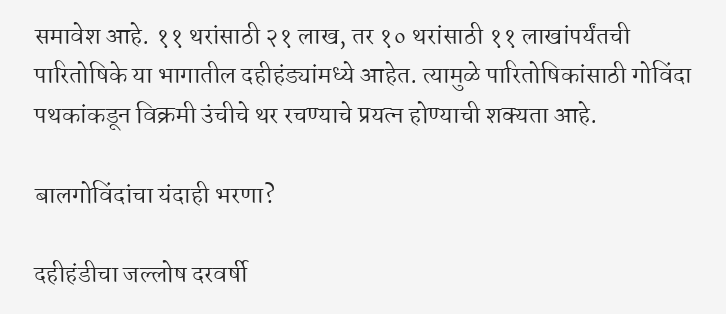समावेश आहे. ११ थरांसाठी २१ लाख, तर १० थरांसाठी ११ लाखांपर्यंतची पारितोषिके या भागातील दहीहंड्यांमध्ये आहेत. त्यामुळे पारितोषिकांसाठी गोविंदा पथकांकडून विक्रमी उंचीचे थर रचण्याचे प्रयत्न होण्याची शक्यता आहे.

बालगोविंदांचा यंदाही भरणा?

दहीहंडीचा जल्लोष दरवर्षी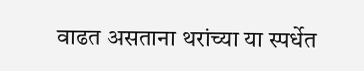वाढत असताना थरांच्या या स्पर्धेत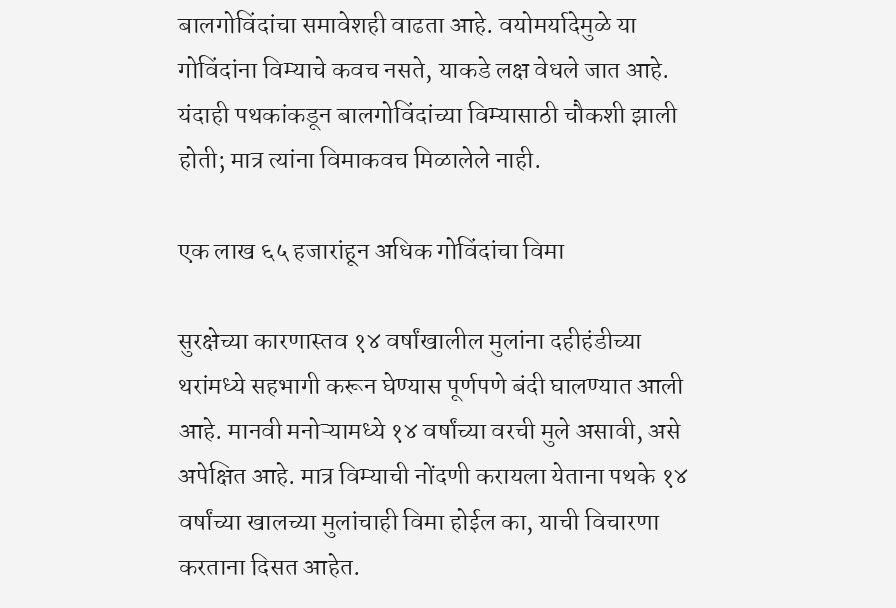बालगोविंदांचा समावेशही वाढता आहे. वयोमर्यादेमुळे या गोविंदांना विम्याचे कवच नसते, याकडे लक्ष वेधले जात आहे. यंदाही पथकांकडून बालगोविंदांच्या विम्यासाठी चौकशी झाली होती; मात्र त्यांना विमाकवच मिळालेले नाही.

एक लाख ६५ हजारांहून अधिक गोविंदांचा विमा

सुरक्षेच्या कारणास्तव १४ वर्षांखालील मुलांना दहीहंडीच्या थरांमध्ये सहभागी करून घेण्यास पूर्णपणे बंदी घालण्यात आली आहे. मानवी मनोऱ्यामध्ये १४ वर्षांच्या वरची मुले असावी, असे अपेक्षित आहे. मात्र विम्याची नोंदणी करायला येताना पथके १४ वर्षांच्या खालच्या मुलांचाही विमा होईल का, याची विचारणा करताना दिसत आहेत.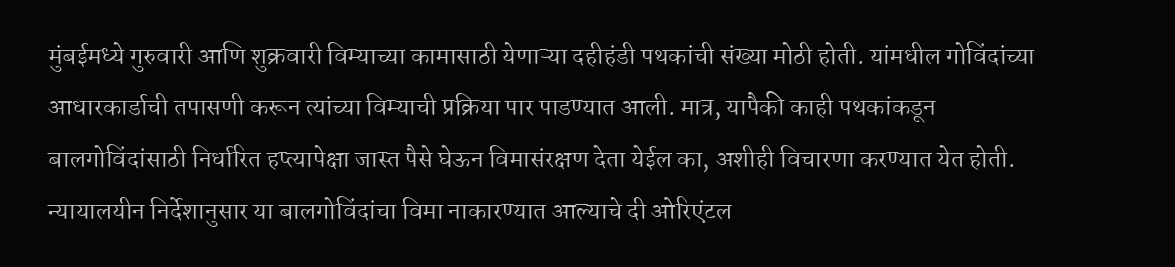मुंबईमध्ये गुरुवारी आणि शुक्रवारी विम्याच्या कामासाठी येणाऱ्या दहीहंडी पथकांची संख्या मोठी होती. यांमधील गोविंदांच्या आधारकार्डाची तपासणी करून त्यांच्या विम्याची प्रक्रिया पार पाडण्यात आली. मात्र, यापैकी काही पथकांकडून बालगोविंदांसाठी निर्धारित हप्त्यापेक्षा जास्त पैसे घेऊन विमासंरक्षण देता येईल का, अशीही विचारणा करण्यात येत होती. न्यायालयीन निर्देशानुसार या बालगोविंदांचा विमा नाकारण्यात आल्याचे दी ओरिएंटल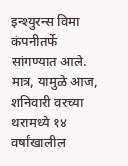इन्श्युरन्स विमा कंपनीतर्फे सांगण्यात आले. मात्र, यामुळे आज, शनिवारी वरच्या थरामध्ये १४ वर्षांखालील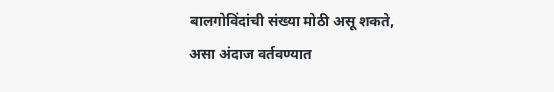बालगोविंदांची संख्या मोठी असू शकते, असा अंदाज वर्तवण्यात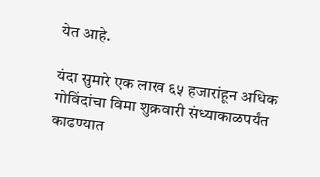येत आहे.

यंदा सुमारे एक लाख ६५ हजारांहून अधिक गोविंदांचा विमा शुक्रवारी संध्याकाळपर्यंत काढण्यात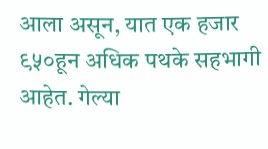आला असून, यात एक हजार ९५०हून अधिक पथके सहभागी आहेत. गेल्या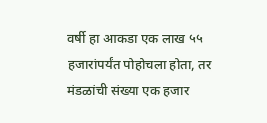वर्षी हा आकडा एक लाख ५५ हजारांपर्यंत पोहोचला होता, तर मंडळांची संख्या एक हजार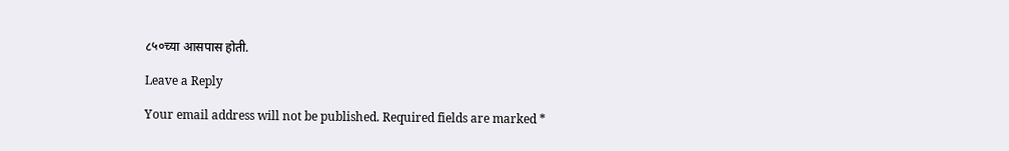८५०च्या आसपास होती.

Leave a Reply

Your email address will not be published. Required fields are marked *